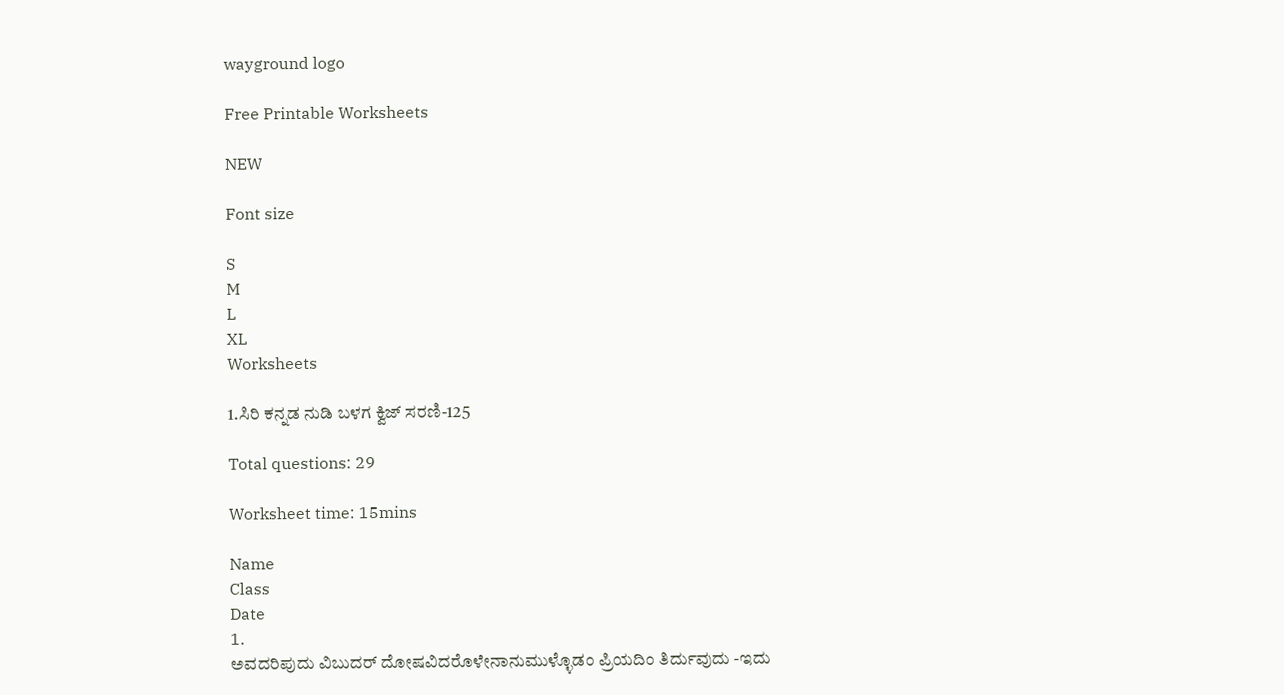wayground logo

Free Printable Worksheets

NEW

Font size

S
M
L
XL
Worksheets

1.ಸಿರಿ ಕನ್ನಡ ನುಡಿ ಬಳಗ ಕ್ವಿಜ್‌ ಸರಣಿ-125

Total questions: 29

Worksheet time: 15mins

Name
Class
Date
1.
ಅವದರಿಪುದು ವಿಬುದರ್‌ ದೋಷವಿದರೊಳೇನಾನುಮುಳ್ಳೊಡಂ ಪ್ರಿಯದಿಂ ತಿರ್ದುವುದು -ಇದು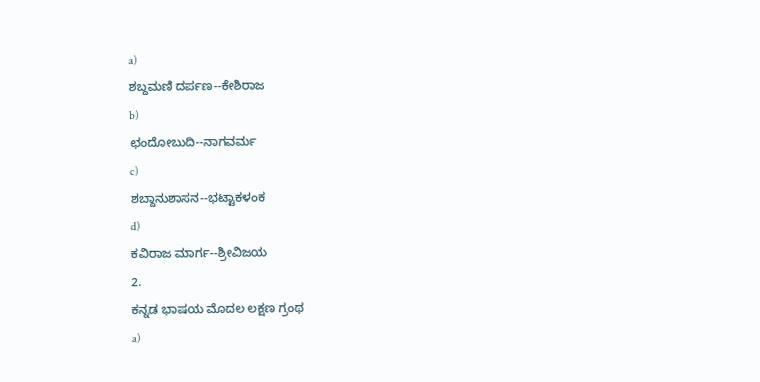a)
ಶಬ್ದಮಣಿ ದರ್ಪಣ--ಕೇಶಿರಾಜ
b)
ಛಂದೋಬುದಿ--ನಾಗವರ್ಮ
c)
ಶಬ್ದಾನುಶಾಸನ--ಭಟ್ಟಾಕಳಂಕ
d)
ಕವಿರಾಜ ಮಾರ್ಗ--ಶ್ರೀವಿಜಯ
2.
ಕನ್ನಡ ಭಾಷಯ ಮೊದಲ ಲಕ್ಷಣ ಗ್ರಂಥ
a)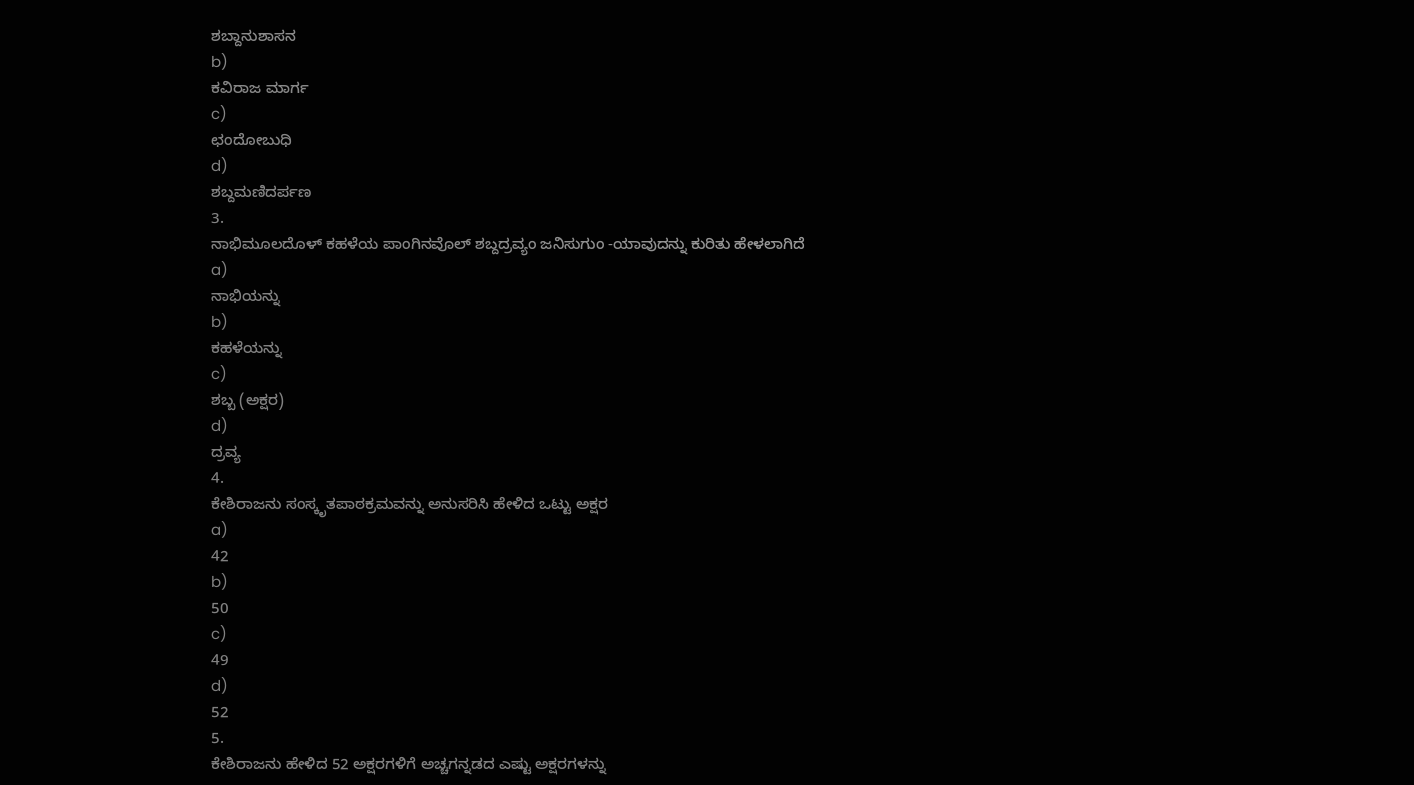ಶಬ್ದಾನುಶಾಸನ
b)
ಕವಿರಾಜ ಮಾರ್ಗ
c)
ಛಂದೋಬುಧಿ
d)
ಶಬ್ದಮಣಿದರ್ಪಣ
3.
ನಾಭಿಮೂಲದೊಳ್‌ ಕಹಳೆಯ ಪಾಂಗಿನವೊಲ್‌ ಶಬ್ದದ್ರವ್ಯಂ ಜನಿಸುಗುಂ -ಯಾವುದನ್ನು ಕುರಿತು ಹೇಳಲಾಗಿದೆ
a)
ನಾಭಿಯನ್ನು
b)
ಕಹಳೆಯನ್ನು
c)
ಶಬ್ಬ (ಅಕ್ಷರ)
d)
ದ್ರವ್ಯ
4.
ಕೇಶಿರಾಜನು ಸಂಸ್ಕೃತಪಾಠಕ್ರಮವನ್ನು ಅನುಸರಿಸಿ ಹೇಳಿದ ಒಟ್ಟು ಅಕ್ಷರ
a)
42
b)
50
c)
49
d)
52
5.
ಕೇಶಿರಾಜನು ಹೇಳಿದ 52 ಅಕ್ಷರಗಳಿಗೆ ಅಚ್ಚಗನ್ನಡದ ಎಷ್ಟು ಅಕ್ಷರಗಳನ್ನು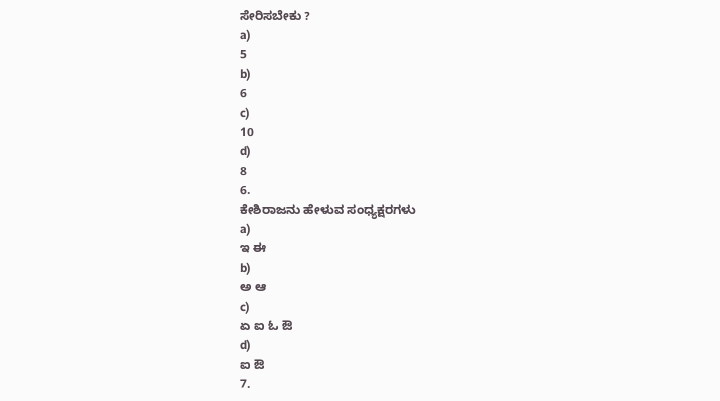ಸೇರಿಸಬೇಕು ?
a)
5
b)
6
c)
10
d)
8
6.
ಕೇಶಿರಾಜನು ಹೇಳುವ ಸಂಧ್ಯಕ್ಷರಗಳು
a)
ಇ ಈ
b)
ಅ ಆ
c)
ಏ ಐ ಓ ಔ
d)
ಐ ಔ
7.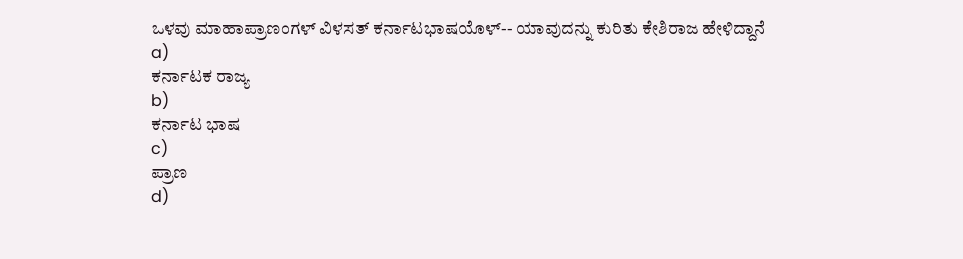ಒಳವು ಮಾಹಾಪ್ರಾಣಂಗಳ್‌ ವಿಳಸತ್‌ ಕರ್ನಾಟಭಾಷಯೊಳ್‌-- ಯಾವುದನ್ನು ಕುರಿತು ಕೇಶಿರಾಜ ಹೇಳಿದ್ದಾನೆ
a)
ಕರ್ನಾಟಕ ರಾಜ್ಯ
b)
ಕರ್ನಾಟ ಭಾಷ
c)
ಪ್ರಾಣ
d)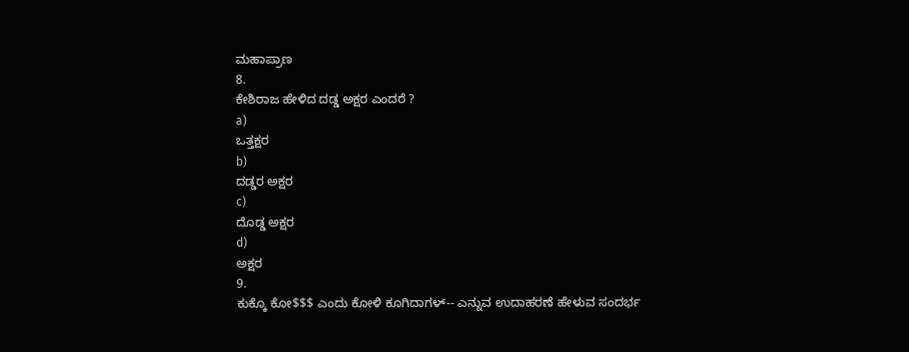ಮಹಾಪ್ರಾಣ
8.
ಕೇಶಿರಾಜ ಹೇಳಿದ ದಡ್ಡ ಅಕ್ಷರ ಎಂದರೆ ?
a)
ಒತ್ತಕ್ಷರ
b)
ದಡ್ಡರ ಅಕ್ಷರ
c)
ದೊಡ್ಡ ಅಕ್ಷರ
d)
ಅಕ್ಷರ
9.
ಕುಕ್ಕೊ ಕೋ$$$ ಎಂದು ಕೋಳಿ ಕೂಗಿದಾಗಳ್-- ಎನ್ನುವ ಉದಾಹರಣೆ ಹೇಳುವ ಸಂದರ್ಭ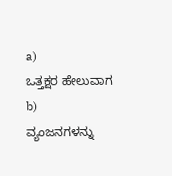a)
ಒತ್ತಕ್ಷರ ಹೇಲುವಾಗ
b)
ವ್ಯಂಜನಗಳನ್ನು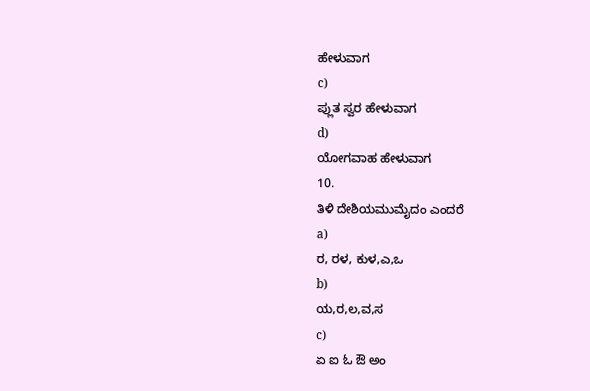ಹೇಳುವಾಗ
c)
ಪ್ಲುತ ಸ್ವರ ಹೇಳುವಾಗ
d)
ಯೋಗವಾಹ ಹೇಳುವಾಗ
10.
ತಿಳಿ ದೇಶಿಯಮುಮೈದಂ ಎಂದರೆ
a)
ರ, ರಳ, ಕುಳ,ಎ,ಒ
b)
ಯ,ರ,ಲ,ವ,ಸ
c)
ಏ ಐ ಓ ಔ ಅಂ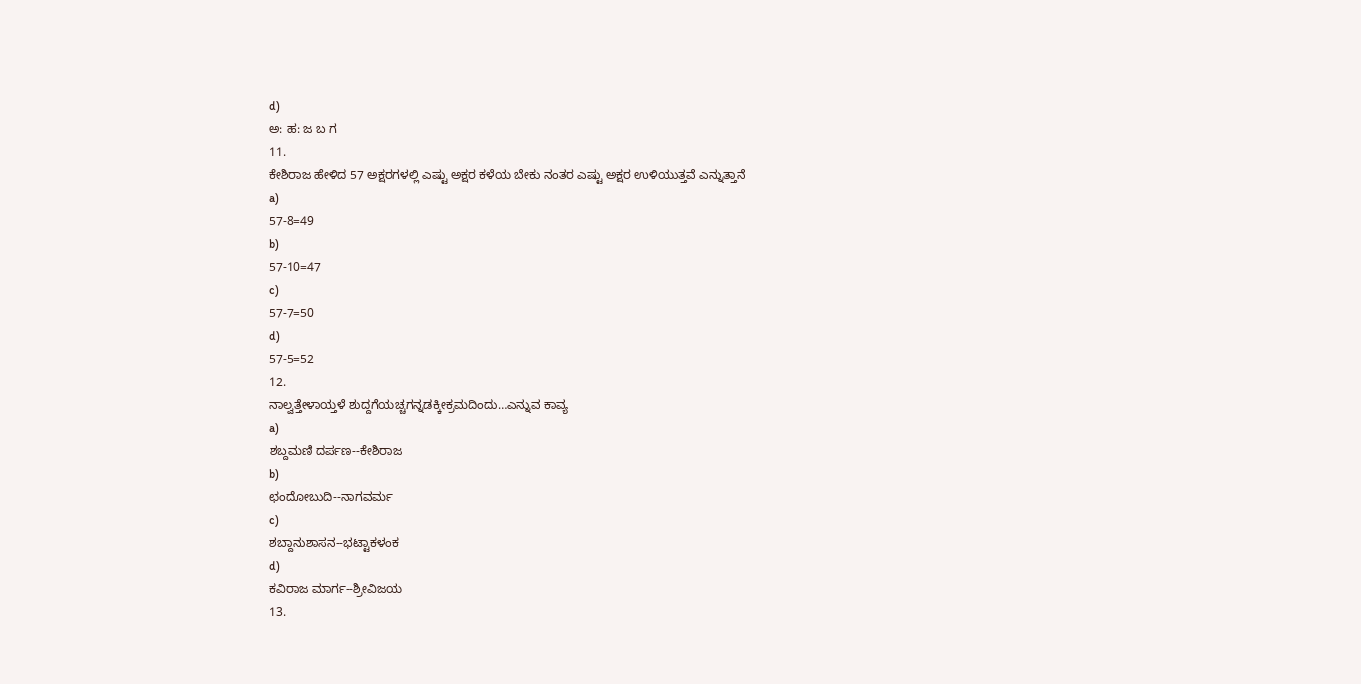d)
ಅ: ಹ: ಜ ಬ ಗ
11.
ಕೇಶಿರಾಜ ಹೇಳಿದ 57 ಅಕ್ಷರಗಳಲ್ಲಿ ಎಷ್ಟು ಅಕ್ಷರ ಕಳೆಯ ಬೇಕು ನಂತರ ಎಷ್ಟು ಅಕ್ಷರ ಉಳಿಯುತ್ತವೆ ಎನ್ನುತ್ತಾನೆ
a)
57-8=49
b)
57-10=47
c)
57-7=50
d)
57-5=52
12.
ನಾಲ್ವತ್ತೇಳಾಯ್ತಳೆ ಶುದ್ದಗೆಯಚ್ಚಗನ್ನಡಕ್ಕೀಕ್ರಮದಿಂದು…ಎನ್ನುವ ಕಾವ್ಯ
a)
ಶಬ್ದಮಣಿ ದರ್ಪಣ--ಕೇಶಿರಾಜ
b)
ಛಂದೋಬುದಿ--ನಾಗವರ್ಮ
c)
ಶಬ್ದಾನುಶಾಸನ--ಭಟ್ಟಾಕಳಂಕ
d)
ಕವಿರಾಜ ಮಾರ್ಗ--ಶ್ರೀವಿಜಯ
13.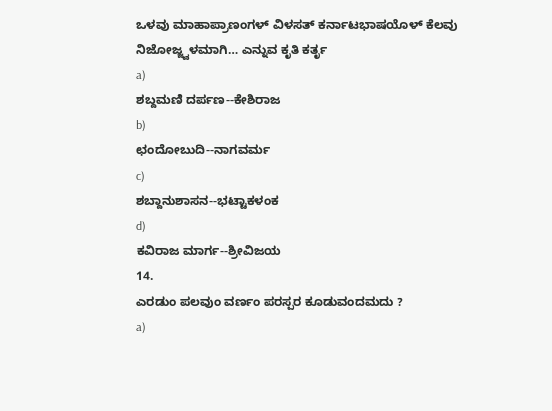ಒಳವು ಮಾಹಾಪ್ರಾಣಂಗಳ್‌ ವಿಳಸತ್‌ ಕರ್ನಾಟಭಾಷಯೊಳ್‌ ಕೆಲವು ನಿಜೋಜ್ಜ್ವಳಮಾಗಿ… ಎನ್ನುವ ಕೃತಿ ಕರ್ತೃ
a)
ಶಬ್ದಮಣಿ ದರ್ಪಣ--ಕೇಶಿರಾಜ
b)
ಛಂದೋಬುದಿ--ನಾಗವರ್ಮ
c)
ಶಬ್ದಾನುಶಾಸನ--ಭಟ್ಟಾಕಳಂಕ
d)
ಕವಿರಾಜ ಮಾರ್ಗ--ಶ್ರೀವಿಜಯ
14.
ಎರಡುಂ ಪಲವುಂ ವರ್ಣಂ ಪರಸ್ಪರ ಕೂಡುವಂದಮದು ?
a)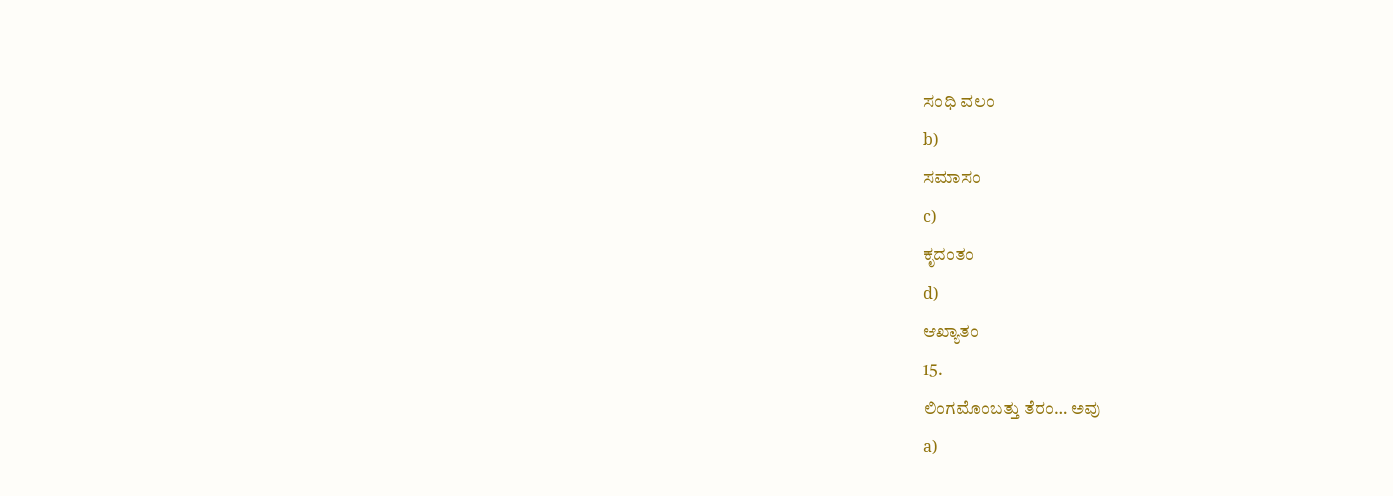ಸಂಧಿ ವಲಂ
b)
ಸಮಾಸಂ
c)
ಕೃದಂತಂ
d)
ಆಖ್ಯಾತಂ
15.
ಲಿಂಗಮೊಂಬತ್ತು ತೆರಂ… ಅವು
a)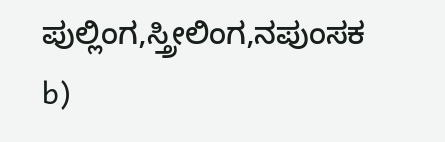ಪುಲ್ಲಿಂಗ,ಸ್ತ್ರೀಲಿಂಗ,ನಪುಂಸಕ
b)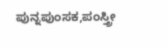ಪುನ್ನಪುಂಸಕ,ಪಂಸ್ತ್ರೀ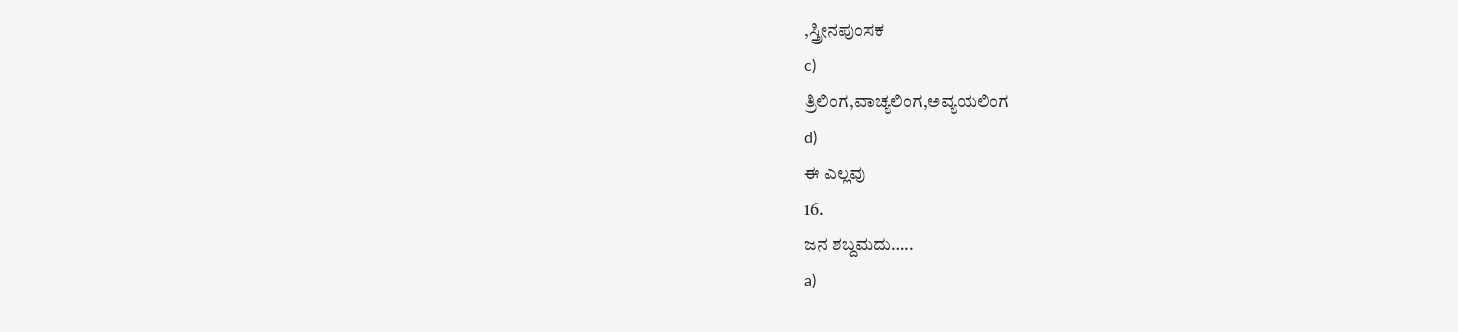,ಸ್ತ್ರೀನಪುಂಸಕ
c)
ತ್ರಿಲಿಂಗ,ವಾಚ್ಯಲಿಂಗ,ಅವ್ಯಯಲಿಂಗ
d)
ಈ ಎಲ್ಲವು
16.
ಜನ ಶಬ್ದಮದು…..
a)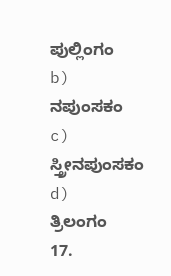ಪುಲ್ಲಿಂಗಂ
b)
ನಪುಂಸಕಂ
c)
ಸ್ತ್ರೀನಪುಂಸಕಂ
d)
ತ್ರಿಲಂಗಂ
17.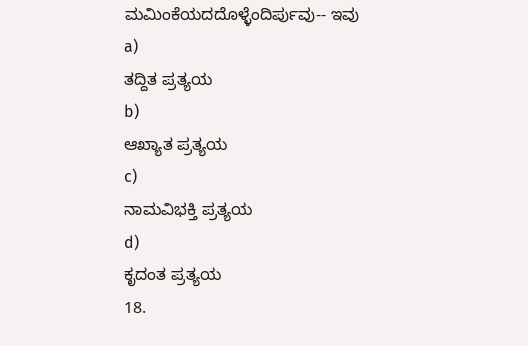ಮಮಿಂಕೆಯದದೊಳ್ಳೆಂದಿರ್ಪುವು-- ಇವು
a)
ತದ್ದಿತ ಪ್ರತ್ಯಯ
b)
ಆಖ್ಯಾತ ಪ್ರತ್ಯಯ
c)
ನಾಮವಿಭಕ್ತಿ ಪ್ರತ್ಯಯ
d)
ಕೃದಂತ ಪ್ರತ್ಯಯ
18.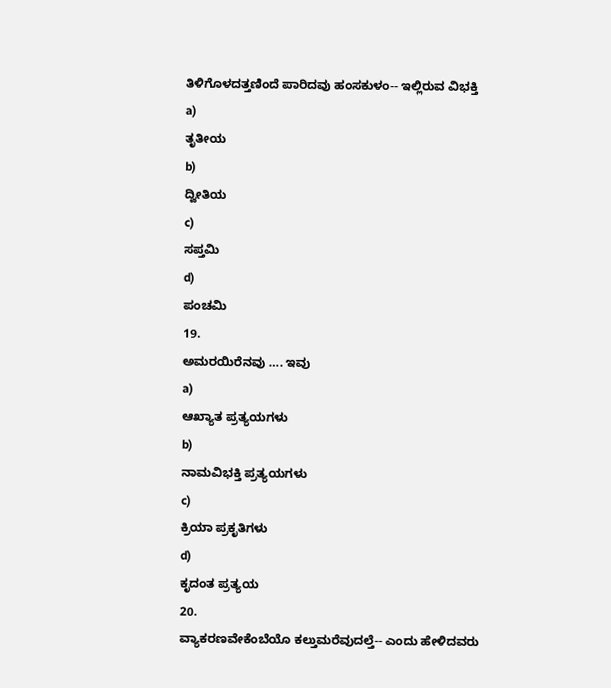ತಿಳಿಗೊಳದತ್ತಣಿಂದೆ ಪಾರಿದವು ಹಂಸಕುಳಂ-- ಇಲ್ಲಿರುವ ವಿಭಕ್ತಿ
a)
ತೃತೀಯ
b)
ದ್ವೀತಿಯ
c)
ಸಪ್ತಮಿ
d)
ಪಂಚಮಿ
19.
ಅಮರಯಿರೆನವು …. ಇವು
a)
ಆಖ್ಯಾತ ಪ್ರತ್ಯಯಗಳು
b)
ನಾಮವಿಭಕ್ತಿ ಪ್ರತ್ಯಯಗಳು
c)
ಕ್ರಿಯಾ ಪ್ರಕೃತಿಗಳು
d)
ಕೃದಂತ ಪ್ರತ್ಯಯ
20.
ವ್ಯಾಕರಣವೇಕೆಂಬೆಯೊ ಕಲ್ತುಮರೆವುದಲ್ತೆ-- ಎಂದು ಹೇಳಿದವರು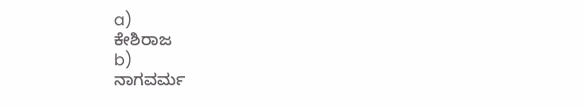a)
ಕೇಶಿರಾಜ
b)
ನಾಗವರ್ಮ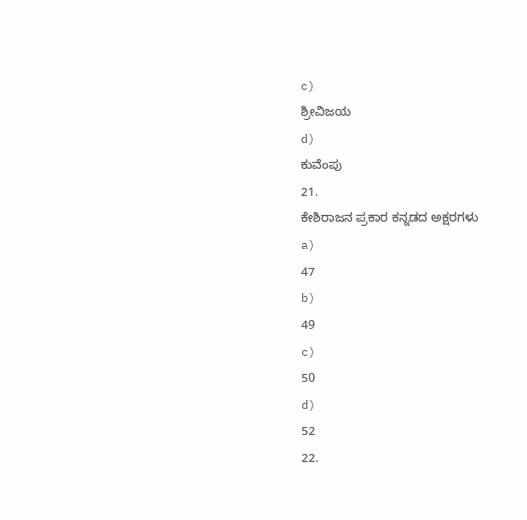c)
ಶ್ರೀವಿಜಯ
d)
ಕುವೆಂಪು
21.
ಕೇಶಿರಾಜನ ಪ್ರಕಾರ ಕನ್ನಡದ ಅಕ್ಷರಗಳು
a)
47
b)
49
c)
50
d)
52
22.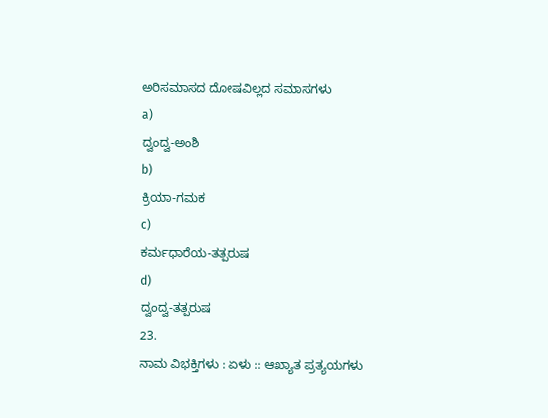ಅರಿಸಮಾಸದ ದೋಷವಿಲ್ಲದ ಸಮಾಸಗಳು
a)
ದ್ವಂದ್ವ-ಅಂಶಿ
b)
ಕ್ರಿಯಾ-ಗಮಕ
c)
ಕರ್ಮಧಾರೆಯ-ತತ್ಪರುಷ
d)
ದ್ವಂದ್ವ-ತತ್ಪರುಷ
23.
ನಾಮ ವಿಭಕ್ತಿಗಳು : ಏಳು :: ಆಖ್ಯಾತ ಪ್ರತ್ಯಯಗಳು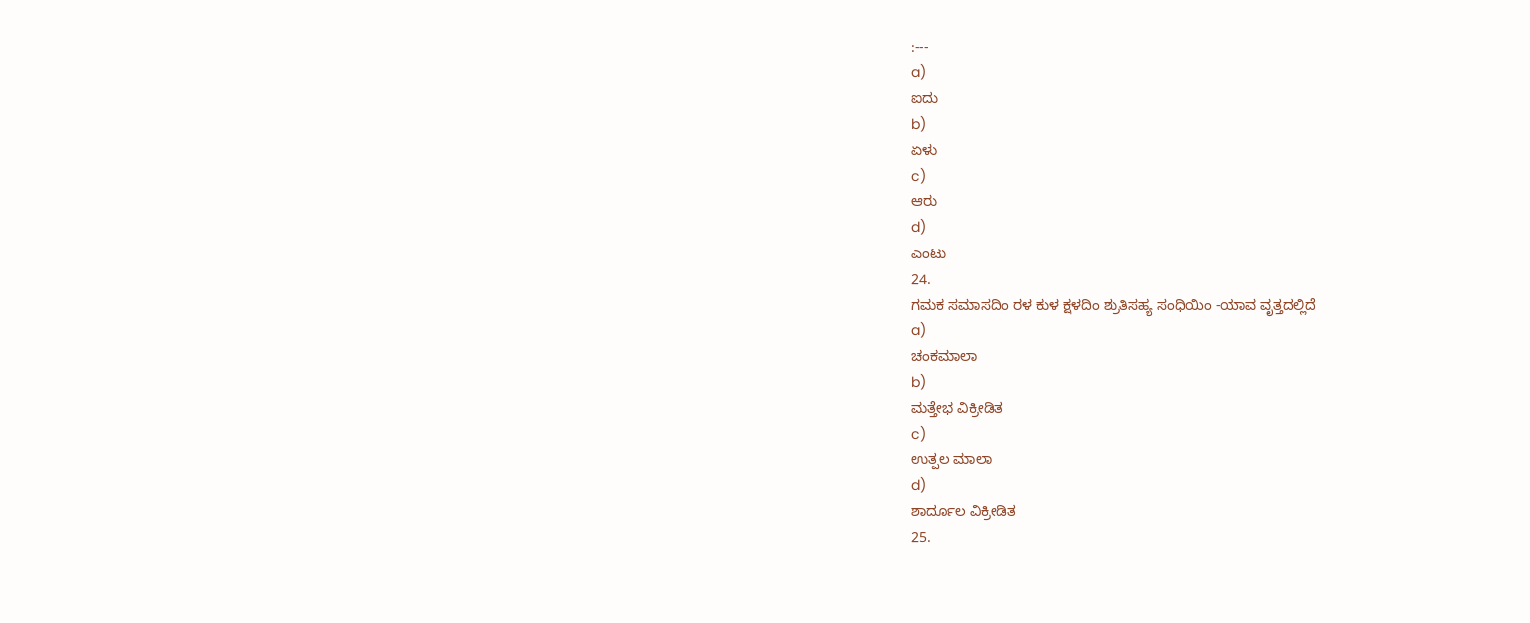:---
a)
ಐದು
b)
ಏಳು
c)
ಆರು
d)
ಎಂಟು
24.
ಗಮಕ ಸಮಾಸದಿಂ ರಳ ಕುಳ ಕ್ಷಳದಿಂ ಶ್ರುತಿಸಹ್ಯ ಸಂಧಿಯಿಂ -ಯಾವ ವೃತ್ತದಲ್ಲಿದೆ
a)
ಚಂಕಮಾಲಾ
b)
ಮತ್ತೇಭ ವಿಕ್ರೀಡಿತ
c)
ಉತ್ಪಲ ಮಾಲಾ
d)
ಶಾರ್ದೂಲ ವಿಕ್ರೀಡಿತ
25.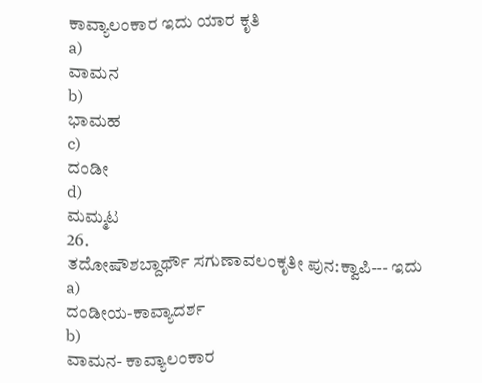ಕಾವ್ಯಾಲಂಕಾರ ಇದು ಯಾರ ಕೃತಿ
a)
ವಾಮನ
b)
ಭಾಮಹ
c)
ದಂಡೀ
d)
ಮಮ್ಮಟ
26.
ತದೋಷೌಶಬ್ದಾರ್ಥೌ ಸಗುಣಾವಲಂಕೃತೀ ಪುನ:ಕ್ವಾಪಿ--- ಇದು
a)
ದಂಡೀಯ-ಕಾವ್ಯಾದರ್ಶ
b)
ವಾಮನ- ಕಾವ್ಯಾಲಂಕಾರ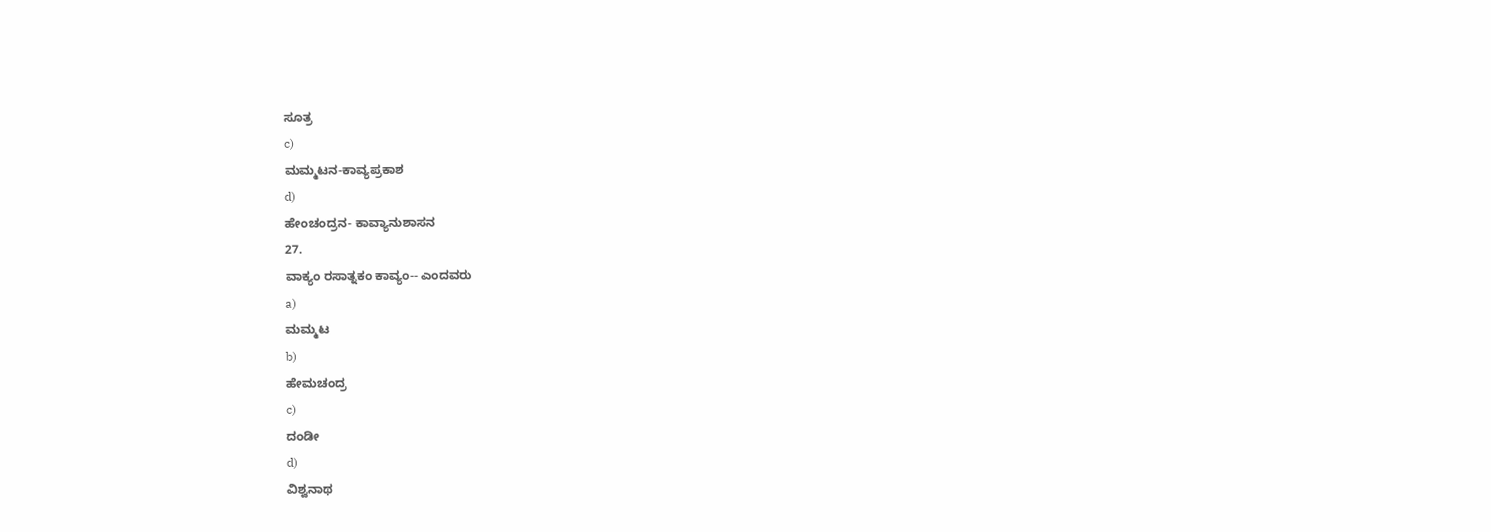ಸೂತ್ರ
c)
ಮಮ್ಮಟನ-ಕಾವ್ಯಪ್ರಕಾಶ
d)
ಹೇಂಚಂದ್ರನ- ಕಾವ್ಯಾನುಶಾಸನ
27.
ವಾಕ್ಯಂ ರಸಾತ್ನಕಂ ಕಾವ್ಯಂ-- ಎಂದವರು
a)
ಮಮ್ಮಟ
b)
ಹೇಮಚಂದ್ರ
c)
ದಂಡೀ
d)
ವಿಶ್ವನಾಥ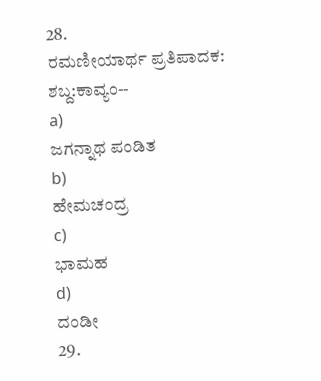28.
ರಮಣೀಯಾರ್ಥ ಪ್ರತಿಪಾದಕ: ಶಬ್ದ:ಕಾವ್ಯಂ--
a)
ಜಗನ್ನಾಥ ಪಂಡಿತ
b)
ಹೇಮಚಂದ್ರ
c)
ಭಾಮಹ
d)
ದಂಡೀ
29.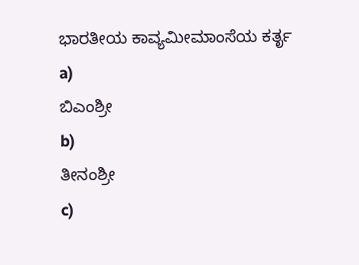ಭಾರತೀಯ ಕಾವ್ಯಮೀಮಾಂಸೆಯ ಕರ್ತೃ
a)
ಬಿಎಂಶ್ರೀ
b)
ತೀನಂಶ್ರೀ
c)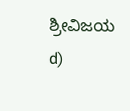ಶ್ರೀವಿಜಯ
d)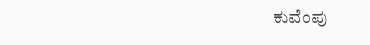ಕುವೆಂಪು